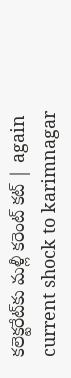కలెక్టరేట్‌కు మళ్లీ కరెంట్ కట్ | again current shock to karimnagar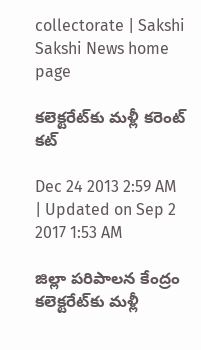collectorate | Sakshi
Sakshi News home page

కలెక్టరేట్‌కు మళ్లీ కరెంట్ కట్

Dec 24 2013 2:59 AM | Updated on Sep 2 2017 1:53 AM

జిల్లా పరిపాలన కేంద్రం కలెక్టరేట్‌కు మళ్లీ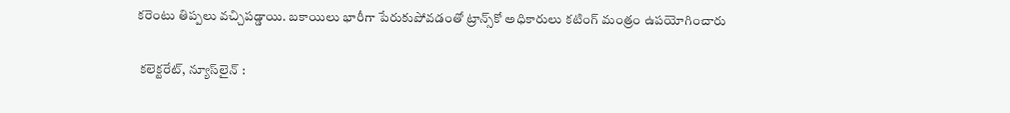కరెంటు తిప్పలు వచ్చిపడ్డాయి. బకాయిలు భారీగా పేరుకుపోవడంతో ట్రాన్స్‌కో అధికారులు కటింగ్ మంత్రం ఉపయోగించారు

 కలెక్టరేట్, న్యూస్‌లైన్ :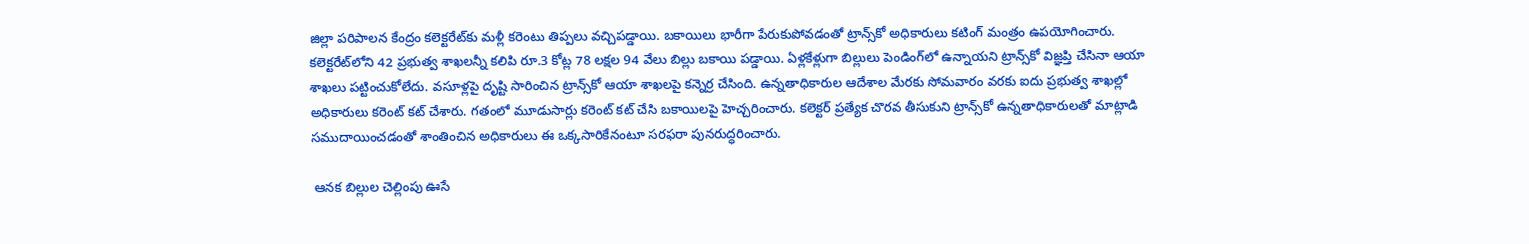జిల్లా పరిపాలన కేంద్రం కలెక్టరేట్‌కు మళ్లీ కరెంటు తిప్పలు వచ్చిపడ్డాయి. బకాయిలు భారీగా పేరుకుపోవడంతో ట్రాన్స్‌కో అధికారులు కటింగ్ మంత్రం ఉపయోగించారు. కలెక్టరేట్‌లోని 42 ప్రభుత్వ శాఖలన్నీ కలిపి రూ.3 కోట్ల 78 లక్షల 94 వేలు బిల్లు బకాయి పడ్డాయి. ఏళ్లకేళ్లుగా బిల్లులు పెండింగ్‌లో ఉన్నాయని ట్రాన్స్‌కో విజ్ఞప్తి చేసినా ఆయా శాఖలు పట్టించుకోలేదు. వసూళ్లపై దృష్టి సారించిన ట్రాన్స్‌కో ఆయా శాఖలపై కన్నెర్ర చేసింది. ఉన్నతాధికారుల ఆదేశాల మేరకు సోమవారం వరకు ఐదు ప్రభుత్వ శాఖల్లో అధికారులు కరెంట్ కట్ చేశారు. గతంలో మూడుసార్లు కరెంట్ కట్ చేసి బకాయిలపై హెచ్చరించారు. కలెక్టర్ ప్రత్యేక చొరవ తీసుకుని ట్రాన్స్‌కో ఉన్నతాధికారులతో మాట్లాడి సముదాయించడంతో శాంతించిన అధికారులు ఈ ఒక్కసారికేనంటూ సరఫరా పునరుద్ధరించారు.

 ఆనక బిల్లుల చెల్లింపు ఊసే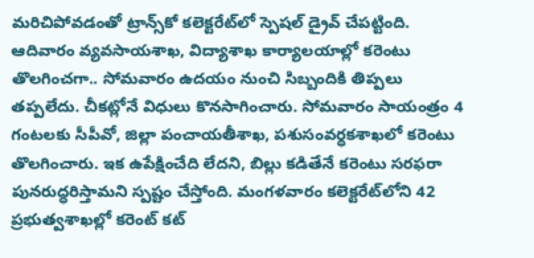మరిచిపోవడంతో ట్రాన్స్‌కో కలెక్టరేట్‌లో స్పెషల్ డ్రైవ్ చేపట్టింది. ఆదివారం వ్యవసాయశాఖ, విద్యాశాఖ కార్యాలయాల్లో కరెంటు తొలగించగా.. సోమవారం ఉదయం నుంచి సిబ్బందికి తిప్పలు తప్పలేదు. చీకట్లోనే విధులు కొనసాగించారు. సోమవారం సాయంత్రం 4 గంటలకు సీపీవో, జిల్లా పంచాయతీశాఖ, పశుసంవర్ధకశాఖలో కరెంటు తొలగించారు. ఇక ఉపేక్షించేది లేదని, బిల్లు కడితేనే కరెంటు సరఫరా పునరుద్ధరిస్తామని స్పష్టం చేస్తోంది. మంగళవారం కలెక్టరేట్‌లోని 42 ప్రభుత్వశాఖల్లో కరెంట్ కట్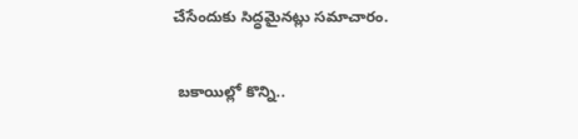చేసేందుకు సిద్ధమైనట్లు సమాచారం.

 బకాయిల్లో కొన్ని..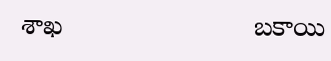శాఖ                         బకాయి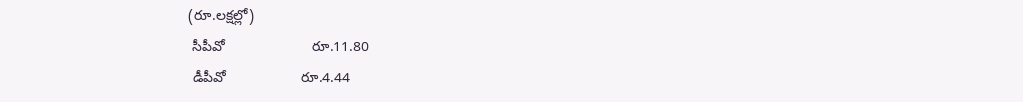(రూ.లక్షల్లో)
 సీపీవో                      రూ.11.80
 డీపీవో                   రూ.4.44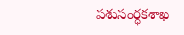పశుసంర్ధకశాఖ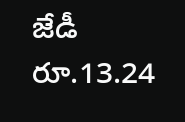జేడీ    రూ.13.24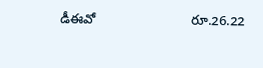డీఈవో                          రూ.26.22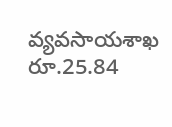వ్యవసాయశాఖ               రూ.25.84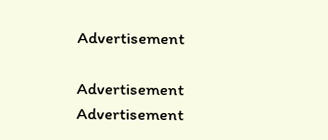Advertisement

Advertisement
Advertisement